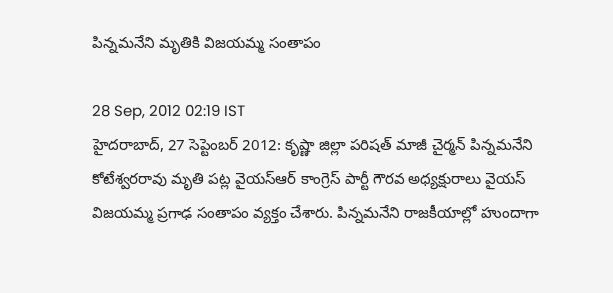పిన్నమనేని మృతికి విజయమ్మ సంతాపం

28 Sep, 2012 02:19 IST
హైదరాబాద్‌, 27 సెప్టెంబర్‌ 2012: కృష్ణా జిల్లా పరిషత్ మాజీ చైర్మన్ పిన్నమనేని కోటేశ్వరరావు మృతి పట్ల వై‌యస్‌ఆర్ కాంగ్రె‌స్ పార్టీ గౌరవ అధ్యక్షురాలు వై‌యస్‌ విజయమ్మ ప్రగాఢ సంతాపం వ్యక్తం చేశారు. పిన్నమనేని రాజకీయాల్లో హుందాగా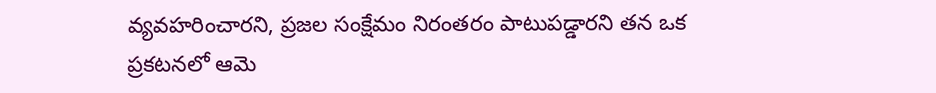వ్యవహరించారని, ప్రజల సంక్షేమం నిరంతరం పాటుపడ్డారని తన ఒక ప్రకటనలో ఆమె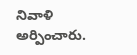నివాళి అర్పించారు.